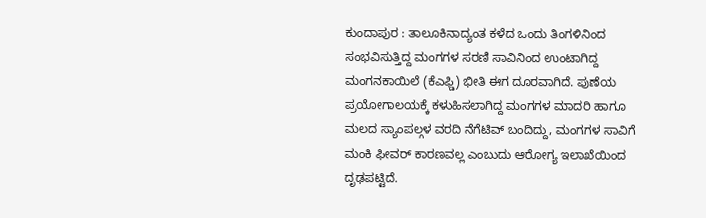ಕುಂದಾಪುರ : ತಾಲೂಕಿನಾದ್ಯಂತ ಕಳೆದ ಒಂದು ತಿಂಗಳಿನಿಂದ ಸಂಭವಿಸುತ್ತಿದ್ದ ಮಂಗಗಳ ಸರಣಿ ಸಾವಿನಿಂದ ಉಂಟಾಗಿದ್ದ ಮಂಗನಕಾಯಿಲೆ (ಕೆಎಫ್ಡಿ) ಭೀತಿ ಈಗ ದೂರವಾಗಿದೆ. ಪುಣೆಯ ಪ್ರಯೋಗಾಲಯಕ್ಕೆ ಕಳುಹಿಸಲಾಗಿದ್ದ ಮಂಗಗಳ ಮಾದರಿ ಹಾಗೂ ಮಲದ ಸ್ಯಾಂಪಲ್ಗಳ ವರದಿ ನೆಗೆಟಿವ್ ಬಂದಿದ್ದು, ಮಂಗಗಳ ಸಾವಿಗೆ ಮಂಕಿ ಫೀವರ್ ಕಾರಣವಲ್ಲ ಎಂಬುದು ಆರೋಗ್ಯ ಇಲಾಖೆಯಿಂದ ದೃಢಪಟ್ಟಿದೆ.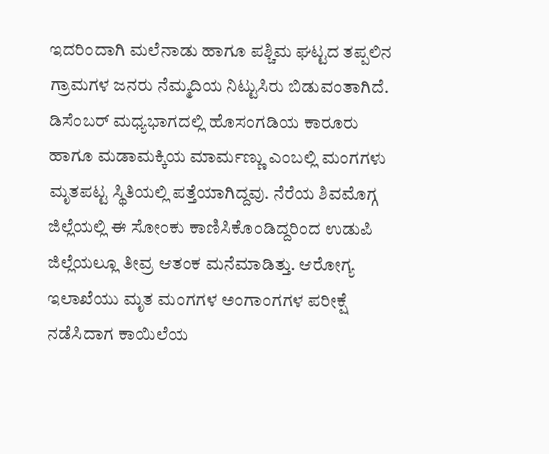ಇದರಿಂದಾಗಿ ಮಲೆನಾಡು ಹಾಗೂ ಪಶ್ಚಿಮ ಘಟ್ಟದ ತಪ್ಪಲಿನ ಗ್ರಾಮಗಳ ಜನರು ನೆಮ್ಮದಿಯ ನಿಟ್ಟುಸಿರು ಬಿಡುವಂತಾಗಿದೆ.
ಡಿಸೆಂಬರ್ ಮಧ್ಯಭಾಗದಲ್ಲಿ ಹೊಸಂಗಡಿಯ ಕಾರೂರು ಹಾಗೂ ಮಡಾಮಕ್ಕಿಯ ಮಾರ್ಮಣ್ಣು ಎಂಬಲ್ಲಿ ಮಂಗಗಳು ಮೃತಪಟ್ಟ ಸ್ಥಿತಿಯಲ್ಲಿ ಪತ್ತೆಯಾಗಿದ್ದವು. ನೆರೆಯ ಶಿವಮೊಗ್ಗ ಜಿಲ್ಲೆಯಲ್ಲಿ ಈ ಸೋಂಕು ಕಾಣಿಸಿಕೊಂಡಿದ್ದರಿಂದ ಉಡುಪಿ ಜಿಲ್ಲೆಯಲ್ಲೂ ತೀವ್ರ ಆತಂಕ ಮನೆಮಾಡಿತ್ತು. ಆರೋಗ್ಯ ಇಲಾಖೆಯು ಮೃತ ಮಂಗಗಳ ಅಂಗಾಂಗಗಳ ಪರೀಕ್ಷೆ ನಡೆಸಿದಾಗ ಕಾಯಿಲೆಯ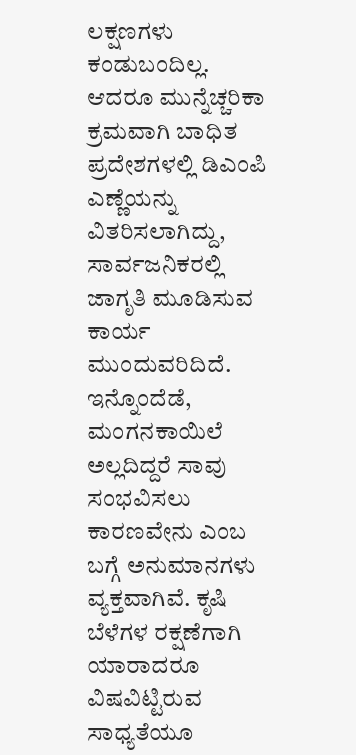ಲಕ್ಷಣಗಳು ಕಂಡುಬಂದಿಲ್ಲ. ಆದರೂ ಮುನ್ನೆಚ್ಚರಿಕಾ ಕ್ರಮವಾಗಿ ಬಾಧಿತ ಪ್ರದೇಶಗಳಲ್ಲಿ ಡಿಎಂಪಿ ಎಣ್ಣೆಯನ್ನು ವಿತರಿಸಲಾಗಿದ್ದು, ಸಾರ್ವಜನಿಕರಲ್ಲಿ ಜಾಗೃತಿ ಮೂಡಿಸುವ ಕಾರ್ಯ ಮುಂದುವರಿದಿದೆ.
ಇನ್ನೊಂದೆಡೆ, ಮಂಗನಕಾಯಿಲೆ ಅಲ್ಲದಿದ್ದರೆ ಸಾವು ಸಂಭವಿಸಲು ಕಾರಣವೇನು ಎಂಬ ಬಗ್ಗೆ ಅನುಮಾನಗಳು ವ್ಯಕ್ತವಾಗಿವೆ. ಕೃಷಿ ಬೆಳೆಗಳ ರಕ್ಷಣೆಗಾಗಿ ಯಾರಾದರೂ ವಿಷವಿಟ್ಟಿರುವ ಸಾಧ್ಯತೆಯೂ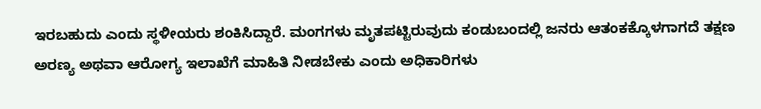ಇರಬಹುದು ಎಂದು ಸ್ಥಳೀಯರು ಶಂಕಿಸಿದ್ದಾರೆ. ಮಂಗಗಳು ಮೃತಪಟ್ಟಿರುವುದು ಕಂಡುಬಂದಲ್ಲಿ ಜನರು ಆತಂಕಕ್ಕೊಳಗಾಗದೆ ತಕ್ಷಣ ಅರಣ್ಯ ಅಥವಾ ಆರೋಗ್ಯ ಇಲಾಖೆಗೆ ಮಾಹಿತಿ ನೀಡಬೇಕು ಎಂದು ಅಧಿಕಾರಿಗಳು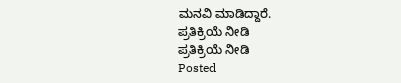ಮನವಿ ಮಾಡಿದ್ದಾರೆ.
ಪ್ರತಿಕ್ರಿಯೆ ನೀಡಿ
ಪ್ರತಿಕ್ರಿಯೆ ನೀಡಿ
Posted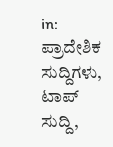in: ಪ್ರಾದೇಶಿಕ ಸುದ್ದಿಗಳು, ಟಾಪ್ ಸುದ್ದಿ,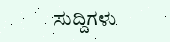ಸುದ್ದಿಗಳು